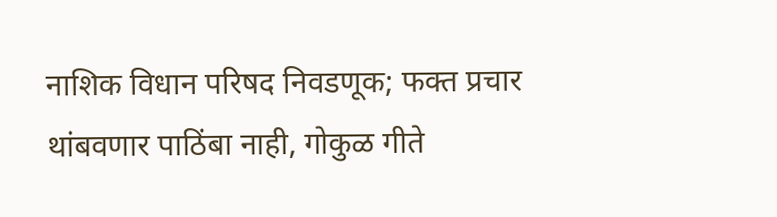नाशिक विधान परिषद निवडणूक; फक्त प्रचार थांबवणार पाठिंबा नाही, गोकुळ गीते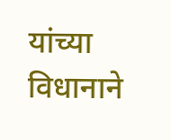यांच्या विधानाने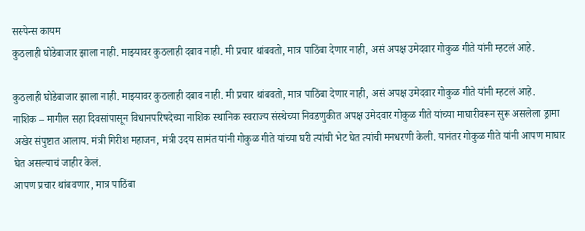सस्पेन्स कायम
कुठलाही घोडेबाजार झाला नाही. माझ्यावर कुठलाही दबाव नाही. मी प्रचार थांबवतो, मात्र पाठिंबा देणार नाही, असं अपक्ष उमेदवार गोकुळ गीते यांनी म्हटलं आहे.

कुठलाही घोडेबाजार झाला नाही. माझ्यावर कुठलाही दबाव नाही. मी प्रचार थांबवतो, मात्र पाठिंबा देणार नाही, असं अपक्ष उमेदवार गोकुळ गीते यांनी म्हटलं आहे.
नाशिक – मागील सहा दिवसांपासून विधानपरिषदेच्या नाशिक स्थानिक स्वराज्य संस्थेच्या निवडणुकीत अपक्ष उमेदवार गोकुळ गीते यांच्या माघारीवरून सुरू असलेला ड्रामा अखेर संपुष्टात आलाय. मंत्री गिरीश महाजन, मंत्री उदय सामंत यांनी गोकुळ गीते यांच्या घरी त्यांची भेट घेत त्यांची मनधरणी केली. यानंतर गोकुळ गीते यांनी आपण माघार घेत असल्याचं जाहीर केलं.
आपण प्रचार थांबवणार, मात्र पाठिंबा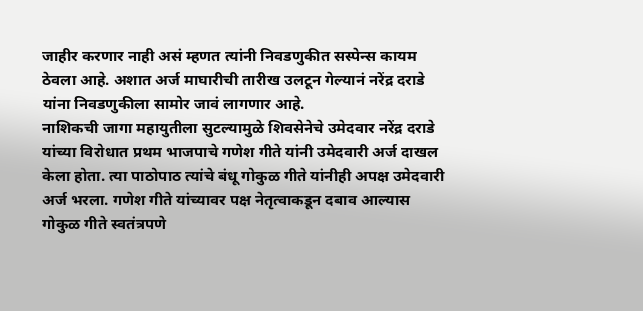जाहीर करणार नाही असं म्हणत त्यांनी निवडणुकीत सस्पेन्स कायम ठेवला आहे. अशात अर्ज माघारीची तारीख उलटून गेल्यानं नरेंद्र दराडे यांना निवडणुकीला सामोर जावं लागणार आहे.
नाशिकची जागा महायुतीला सुटल्यामुळे शिवसेनेचे उमेदवार नरेंद्र दराडे यांच्या विरोधात प्रथम भाजपाचे गणेश गीते यांनी उमेदवारी अर्ज दाखल केला होता. त्या पाठोपाठ त्यांचे बंधू गोकुळ गीते यांनीही अपक्ष उमेदवारी अर्ज भरला. गणेश गीते यांच्यावर पक्ष नेतृत्वाकडून दबाव आल्यास गोकुळ गीते स्वतंत्रपणे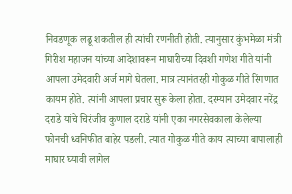निवडणूक लढू शकतील ही त्यांची रणनीती होती. त्यानुसार कुंभमेळा मंत्री गिरीश महाजन यांच्या आदेशावरून माघारीच्या दिवशी गणेश गीते यांनी आपला उमेदवारी अर्ज मागे घेतला. मात्र त्यानंतरही गोकुळ गीते रिंगणात कायम होते. त्यांनी आपला प्रचार सुरू केला होता. दरम्यान उमेदवार नरेंद्र दराडे यांचे चिरंजीव कुणाल दराडे यांनी एका नगरसेवकाला केलेल्या फोनची ध्वनिफीत बाहेर पडली. त्यात गोकुळ गीते काय त्याच्या बापालाही माघार घ्यावी लागेल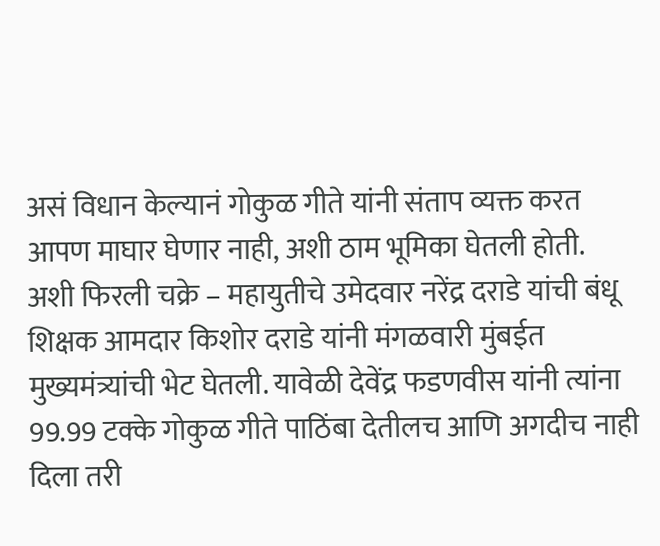असं विधान केल्यानं गोकुळ गीते यांनी संताप व्यक्त करत आपण माघार घेणार नाही, अशी ठाम भूमिका घेतली होती.
अशी फिरली चक्रे – महायुतीचे उमेदवार नरेंद्र दराडे यांची बंधू शिक्षक आमदार किशोर दराडे यांनी मंगळवारी मुंबईत मुख्यमंत्र्यांची भेट घेतली. यावेळी देवेंद्र फडणवीस यांनी त्यांना 99.99 टक्के गोकुळ गीते पाठिंबा देतीलच आणि अगदीच नाही दिला तरी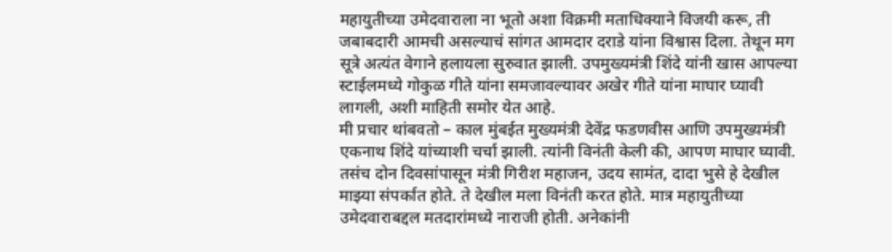महायुतीच्या उमेदवाराला ना भूतो अशा विक्रमी मताधिक्याने विजयी करू, ती जबाबदारी आमची असल्याचं सांगत आमदार दराडे यांना विश्वास दिला. तेथून मग सूत्रे अत्यंत वेगाने हलायला सुरुवात झाली. उपमुख्यमंत्री शिंदे यांनी खास आपल्या स्टाईलमध्ये गोकुळ गीते यांना समजावल्यावर अखेर गीते यांना माघार घ्यावी लागली, अशी माहिती समोर येत आहे.
मी प्रचार थांबवतो – काल मुंबईत मुख्यमंत्री देवेंद्र फडणवीस आणि उपमुख्यमंत्री एकनाथ शिंदे यांच्याशी चर्चा झाली. त्यांनी विनंती केली की, आपण माघार घ्यावी. तसंच दोन दिवसांपासून मंत्री गिरीश महाजन, उदय सामंत, दादा भुसे हे देखील माझ्या संपर्कात होते. ते देखील मला विनंती करत होते. मात्र महायुतीच्या उमेदवाराबद्दल मतदारांमध्ये नाराजी होती. अनेकांनी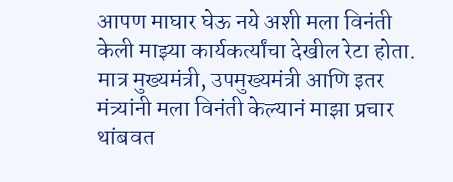आपण माघार घेऊ नये अशी मला विनंती केली माझ्या कार्यकर्त्यांचा देखील रेटा होता. मात्र मुख्यमंत्री, उपमुख्यमंत्री आणि इतर मंत्र्यांनी मला विनंती केल्यानं माझा प्रचार थांबवत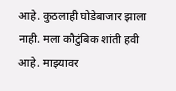आहे. कुठलाही घोडेबाजार झाला नाही. मला कौटुंबिक शांती हवी आहे. माझ्यावर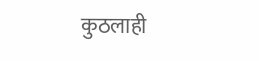कुठलाही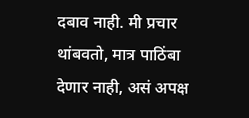दबाव नाही. मी प्रचार थांबवतो, मात्र पाठिंबा देणार नाही, असं अपक्ष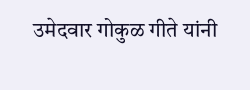उमेदवार गोकुळ गीते यांनी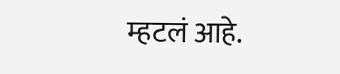म्हटलं आहे.